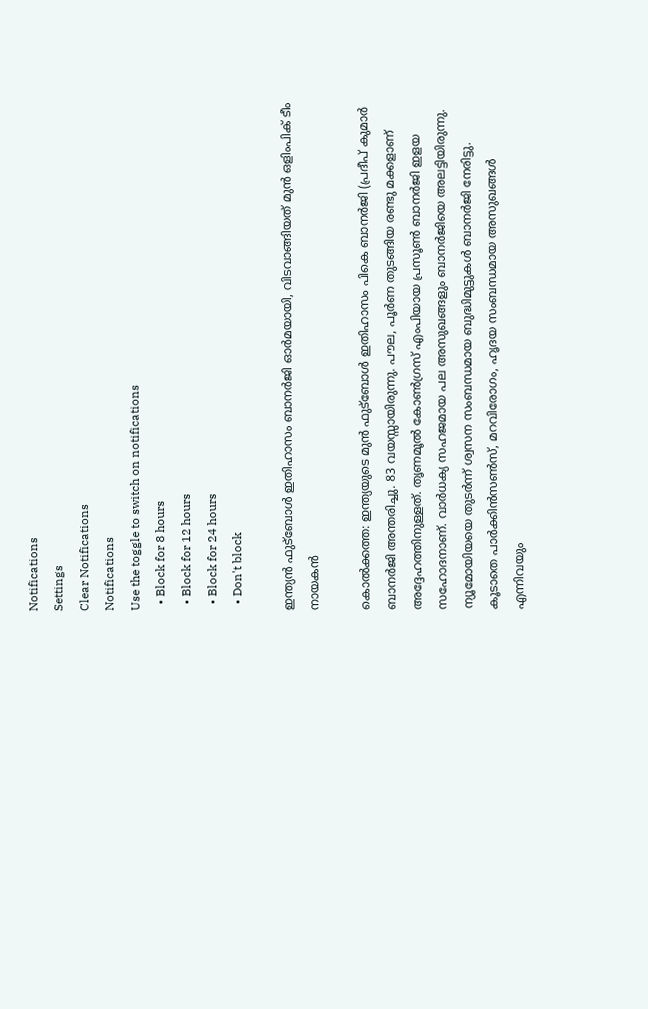Notifications
Settings
Clear Notifications
Notifications
Use the toggle to switch on notifications
  • Block for 8 hours
  • Block for 12 hours
  • Block for 24 hours
  • Don't block

ഇന്ത്യന്‍ ഫുട്‌ബോള്‍ ഇതിഹാസം ബാനര്‍ജി ഓര്‍മയായി, വിടവാങ്ങിയത് മുന്‍ ഒളിംപിക് ടീം നായകന്‍

കൊല്‍ക്കത്ത: ഇന്ത്യയുടെ മുന്‍ ഫുട്‌ബോള്‍ ഇതിഹാസം പികെ ബാനര്‍ജി (പ്രദീപ് കുമാര്‍ ബാനര്‍ജി അന്തരിച്ചു. 83 വയസ്സായിരുന്നു. പൗല, പൂര്‍ണ തുടങ്ങിയ രണ്ടു മക്കളാണ് അദ്ദേഹത്തിനുള്ളത്. തൃണമൂല്‍ കോണ്‍ഗ്രസ് എംപിയായ പ്രസൂണ്‍ ബാനര്‍ജി ഇളയ സഹോദനാണ്. വാര്‍ധക്യ സഹജമായ പല അസുഖങ്ങളും ബാനര്‍ജിയെ അലട്ടിയിരുന്നു. ന്യൂമോയിയയെ തുടര്‍ന്ന് ശ്വസന സംബന്ധമായ ബുദ്ധിമുട്ടുകള്‍ ബാനര്‍ജി നേരിട്ടു. കൂടാതെ പാര്‍ക്കിന്‍സണ്‍സ്, മറവിരോഗം, ഹൃദയ സംബന്ധമായ അസുഖങ്ങള്‍ എന്നിവയും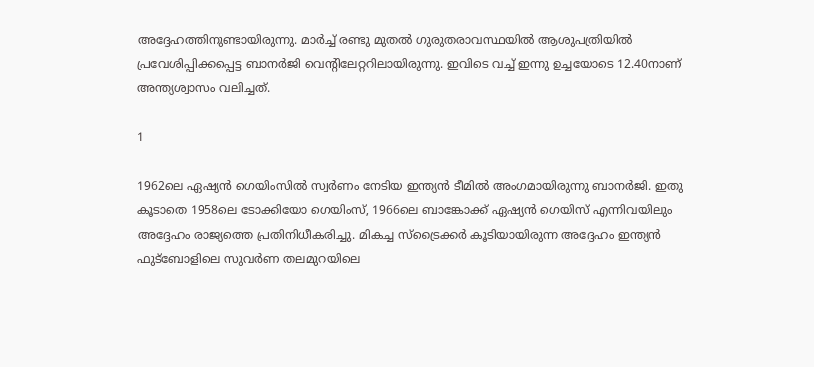അദ്ദേഹത്തിനുണ്ടായിരുന്നു. മാര്‍ച്ച് രണ്ടു മുതല്‍ ഗുരുതരാവസ്ഥയില്‍ ആശുപത്രിയില്‍ പ്രവേശിപ്പിക്കപ്പെട്ട ബാനര്‍ജി വെന്റിലേറ്ററിലായിരുന്നു. ഇവിടെ വച്ച് ഇന്നു ഉച്ചയോടെ 12.40നാണ് അന്ത്യശ്വാസം വലിച്ചത്.

1

1962ലെ ഏഷ്യന്‍ ഗെയിംസില്‍ സ്വര്‍ണം നേടിയ ഇന്ത്യന്‍ ടീമില്‍ അംഗമായിരുന്നു ബാനര്‍ജി. ഇതു കൂടാതെ 1958ലെ ടോക്കിയോ ഗെയിംസ്, 1966ലെ ബാങ്കോക്ക് ഏഷ്യന്‍ ഗെയിസ് എന്നിവയിലും അദ്ദേഹം രാജ്യത്തെ പ്രതിനിധീകരിച്ചു. മികച്ച സ്‌ട്രൈക്കര്‍ കൂടിയായിരുന്ന അദ്ദേഹം ഇന്ത്യന്‍ ഫുട്‌ബോളിലെ സുവര്‍ണ തലമുറയിലെ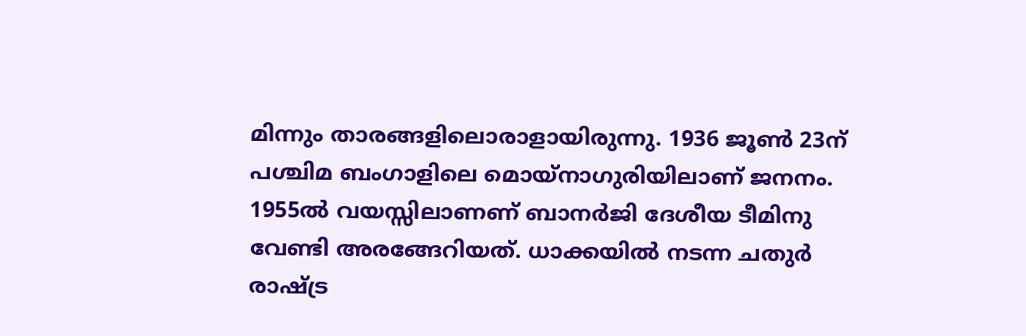മിന്നും താരങ്ങളിലൊരാളായിരുന്നു. 1936 ജൂണ്‍ 23ന് പശ്ചിമ ബംഗാളിലെ മൊയ്‌നാഗുരിയിലാണ് ജനനം. 1955ല്‍ വയസ്സിലാണണ് ബാനര്‍ജി ദേശീയ ടീമിനു വേണ്ടി അരങ്ങേറിയത്. ധാക്കയില്‍ നടന്ന ചതുര്‍ രാഷ്ട്ര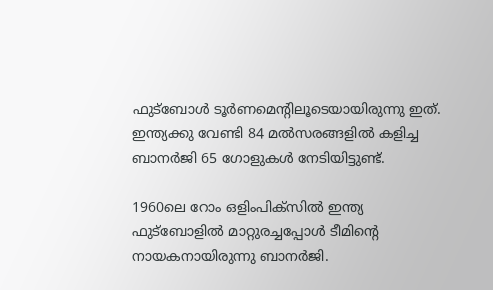ഫുട്‌ബോള്‍ ടൂര്‍ണമെന്റിലൂടെയായിരുന്നു ഇത്. ഇന്ത്യക്കു വേണ്ടി 84 മല്‍സരങ്ങളില്‍ കളിച്ച ബാനര്‍ജി 65 ഗോളുകള്‍ നേടിയിട്ടുണ്ട്.

1960ലെ റോം ഒളിംപിക്‌സില്‍ ഇന്ത്യ ഫുട്‌ബോളില്‍ മാറ്റുരച്ചപ്പോള്‍ ടീമിന്റെ നായകനായിരുന്നു ബാനര്‍ജി.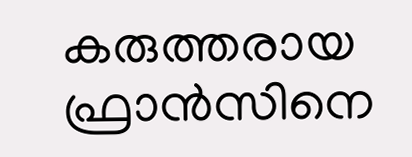കരുത്തരായ ഫ്രാന്‍സിനെ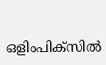ഒളിംപിക്‌സില്‍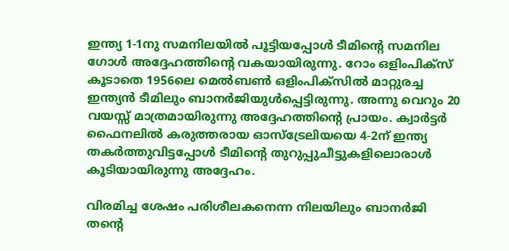ഇന്ത്യ 1-1നു സമനിലയില്‍ പൂട്ടിയപ്പോള്‍ ടീമിന്റെ സമനില ഗോള്‍ അദ്ദേഹത്തിന്റെ വകയായിരുന്നു. റോം ഒളിംപിക്‌സ് കൂടാതെ 1956ലെ മെല്‍ബണ്‍ ഒളിംപിക്‌സില്‍ മാറ്റുരച്ച ഇന്ത്യന്‍ ടീമിലും ബാനര്‍ജിയുള്‍പ്പെട്ടിരുന്നു. അന്നു വെറും 20 വയസ്സ് മാത്രമായിരുന്നു അദ്ദേഹത്തിന്റെ പ്രായം. ക്വാര്‍ട്ടര്‍ ഫൈനലില്‍ കരുത്തരായ ഓസ്‌ട്രേലിയയെ 4-2ന് ഇന്ത്യ തകര്‍ത്തുവിട്ടപ്പോള്‍ ടീമിന്റെ തുറുപ്പുചീട്ടുകളിലൊരാള്‍ കൂടിയായിരുന്നു അദ്ദേഹം.

വിരമിച്ച ശേഷം പരിശീലകനെന്ന നിലയിലും ബാനര്‍ജി തന്റെ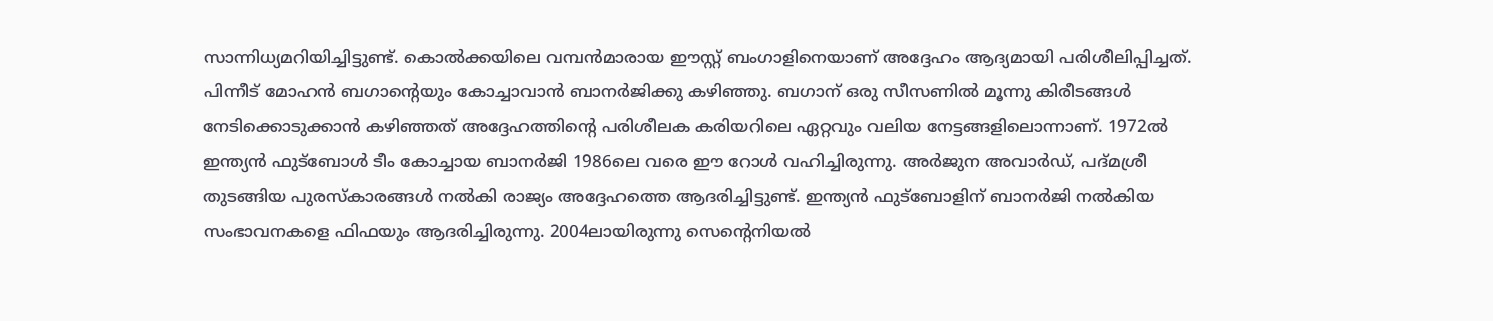സാന്നിധ്യമറിയിച്ചിട്ടുണ്ട്. കൊല്‍ക്കയിലെ വമ്പന്‍മാരായ ഈസ്റ്റ് ബംഗാളിനെയാണ് അദ്ദേഹം ആദ്യമായി പരിശീലിപ്പിച്ചത്. പിന്നീട് മോഹന്‍ ബഗാന്റെയും കോച്ചാവാന്‍ ബാനര്‍ജിക്കു കഴിഞ്ഞു. ബഗാന് ഒരു സീസണില്‍ മൂന്നു കിരീടങ്ങള്‍ നേടിക്കൊടുക്കാന്‍ കഴിഞ്ഞത് അദ്ദേഹത്തിന്റെ പരിശീലക കരിയറിലെ ഏറ്റവും വലിയ നേട്ടങ്ങളിലൊന്നാണ്. 1972ല്‍ ഇന്ത്യന്‍ ഫുട്‌ബോള്‍ ടീം കോച്ചായ ബാനര്‍ജി 1986ലെ വരെ ഈ റോള്‍ വഹിച്ചിരുന്നു. അര്‍ജുന അവാര്‍ഡ്, പദ്മശ്രീ തുടങ്ങിയ പുരസ്‌കാരങ്ങള്‍ നല്‍കി രാജ്യം അദ്ദേഹത്തെ ആദരിച്ചിട്ടുണ്ട്. ഇന്ത്യന്‍ ഫുട്‌ബോളിന് ബാനര്‍ജി നല്‍കിയ സംഭാവനകളെ ഫിഫയും ആദരിച്ചിരുന്നു. 2004ലായിരുന്നു സെന്റെനിയല്‍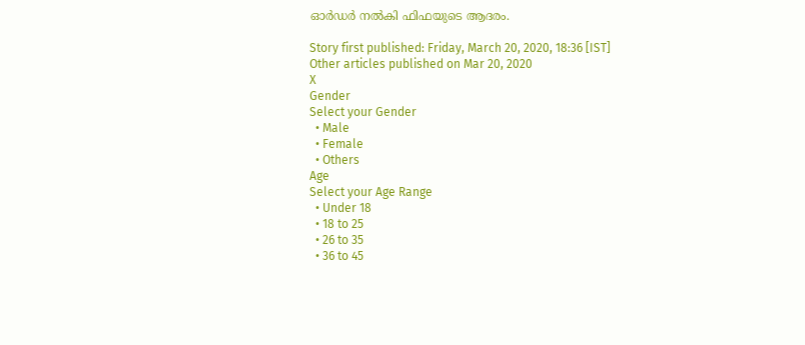ഓര്‍ഡര്‍ നല്‍കി ഫിഫയുടെ ആദരം.

Story first published: Friday, March 20, 2020, 18:36 [IST]
Other articles published on Mar 20, 2020
X
Gender
Select your Gender
  • Male
  • Female
  • Others
Age
Select your Age Range
  • Under 18
  • 18 to 25
  • 26 to 35
  • 36 to 45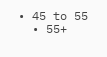• 45 to 55
  • 55+